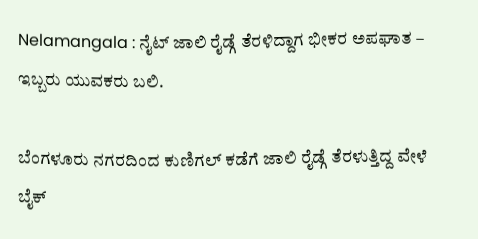Nelamangala : ನೈಟ್ ಜಾಲಿ ರೈಡ್ಗೆ ತೆರಳಿದ್ದಾಗ ಭೀಕರ ಅಪಘಾತ – ಇಬ್ಬರು ಯುವಕರು ಬಲಿ.

ಬೆಂಗಳೂರು ನಗರದಿಂದ ಕುಣಿಗಲ್ ಕಡೆಗೆ ಜಾಲಿ ರೈಡ್ಗೆ ತೆರಳುತ್ತಿದ್ದ ವೇಳೆ ಬೈಕ್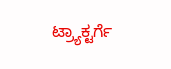ಟ್ರ್ಯಾಕ್ಟರ್ಗೆ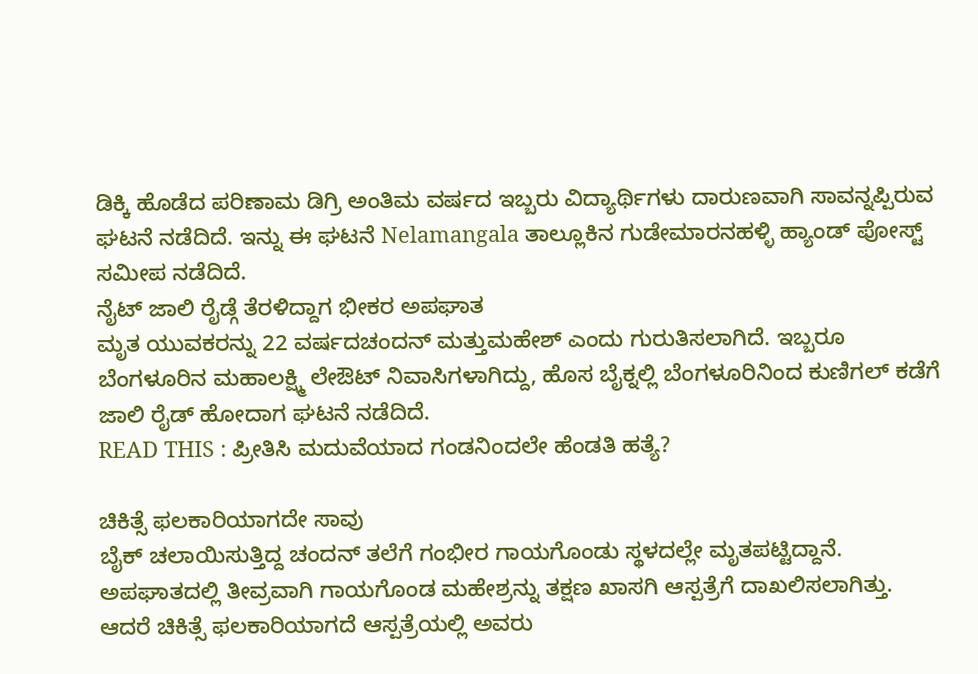ಡಿಕ್ಕಿ ಹೊಡೆದ ಪರಿಣಾಮ ಡಿಗ್ರಿ ಅಂತಿಮ ವರ್ಷದ ಇಬ್ಬರು ವಿದ್ಯಾರ್ಥಿಗಳು ದಾರುಣವಾಗಿ ಸಾವನ್ನಪ್ಪಿರುವ ಘಟನೆ ನಡೆದಿದೆ. ಇನ್ನು ಈ ಘಟನೆ Nelamangala ತಾಲ್ಲೂಕಿನ ಗುಡೇಮಾರನಹಳ್ಳಿ ಹ್ಯಾಂಡ್ ಪೋಸ್ಟ್ ಸಮೀಪ ನಡೆದಿದೆ.
ನೈಟ್ ಜಾಲಿ ರೈಡ್ಗೆ ತೆರಳಿದ್ದಾಗ ಭೀಕರ ಅಪಘಾತ
ಮೃತ ಯುವಕರನ್ನು 22 ವರ್ಷದಚಂದನ್ ಮತ್ತುಮಹೇಶ್ ಎಂದು ಗುರುತಿಸಲಾಗಿದೆ. ಇಬ್ಬರೂ ಬೆಂಗಳೂರಿನ ಮಹಾಲಕ್ಷ್ಮಿ ಲೇಔಟ್ ನಿವಾಸಿಗಳಾಗಿದ್ದು, ಹೊಸ ಬೈಕ್ನಲ್ಲಿ ಬೆಂಗಳೂರಿನಿಂದ ಕುಣಿಗಲ್ ಕಡೆಗೆ ಜಾಲಿ ರೈಡ್ ಹೋದಾಗ ಘಟನೆ ನಡೆದಿದೆ.
READ THIS : ಪ್ರೀತಿಸಿ ಮದುವೆಯಾದ ಗಂಡನಿಂದಲೇ ಹೆಂಡತಿ ಹತ್ಯೆ?

ಚಿಕಿತ್ಸೆ ಫಲಕಾರಿಯಾಗದೇ ಸಾವು
ಬೈಕ್ ಚಲಾಯಿಸುತ್ತಿದ್ದ ಚಂದನ್ ತಲೆಗೆ ಗಂಭೀರ ಗಾಯಗೊಂಡು ಸ್ಥಳದಲ್ಲೇ ಮೃತಪಟ್ಟಿದ್ದಾನೆ. ಅಪಘಾತದಲ್ಲಿ ತೀವ್ರವಾಗಿ ಗಾಯಗೊಂಡ ಮಹೇಶ್ರನ್ನು ತಕ್ಷಣ ಖಾಸಗಿ ಆಸ್ಪತ್ರೆಗೆ ದಾಖಲಿಸಲಾಗಿತ್ತು. ಆದರೆ ಚಿಕಿತ್ಸೆ ಫಲಕಾರಿಯಾಗದೆ ಆಸ್ಪತ್ರೆಯಲ್ಲಿ ಅವರು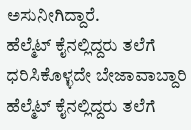ಅಸುನೀಗಿದ್ದಾರೆ.
ಹೆಲ್ಮೆಟ್ ಕೈನಲ್ಲಿದ್ದರು ತಲೆಗೆ ಧರಿಸಿಕೊಳ್ಳದೇ ಬೇಜಾವಾಬ್ದಾರಿ
ಹೆಲ್ಮೆಟ್ ಕೈನಲ್ಲಿದ್ದರು ತಲೆಗೆ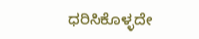ಧರಿಸಿಕೊಳ್ಳದೇ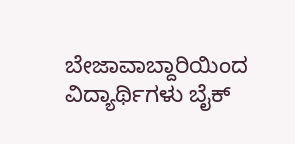ಬೇಜಾವಾಬ್ದಾರಿಯಿಂದ ವಿದ್ಯಾರ್ಥಿಗಳು ಬೈಕ್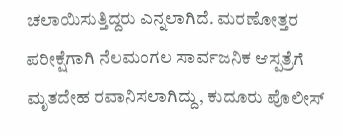ಚಲಾಯಿಸುತ್ತಿದ್ದರು ಎನ್ನಲಾಗಿದೆ. ಮರಣೋತ್ತರ ಪರೀಕ್ಷೆಗಾಗಿ ನೆಲಮಂಗಲ ಸಾರ್ವಜನಿಕ ಆಸ್ಪತ್ರೆಗೆ ಮೃತದೇಹ ರವಾನಿಸಲಾಗಿದ್ದು, ಕುದೂರು ಪೊಲೀಸ್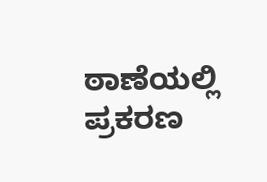ಠಾಣೆಯಲ್ಲಿ ಪ್ರಕರಣ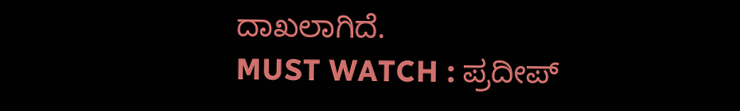ದಾಖಲಾಗಿದೆ.
MUST WATCH : ಪ್ರದೀಪ್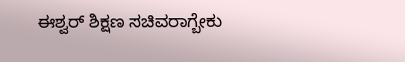ಈಶ್ವರ್ ಶಿಕ್ಷಣ ಸಚಿವರಾಗ್ಬೇಕು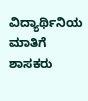ವಿದ್ಯಾರ್ಥಿನಿಯ ಮಾತಿಗೆ ಶಾಸಕರು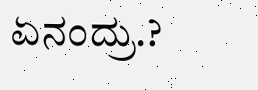ಏನಂದ್ರು.?